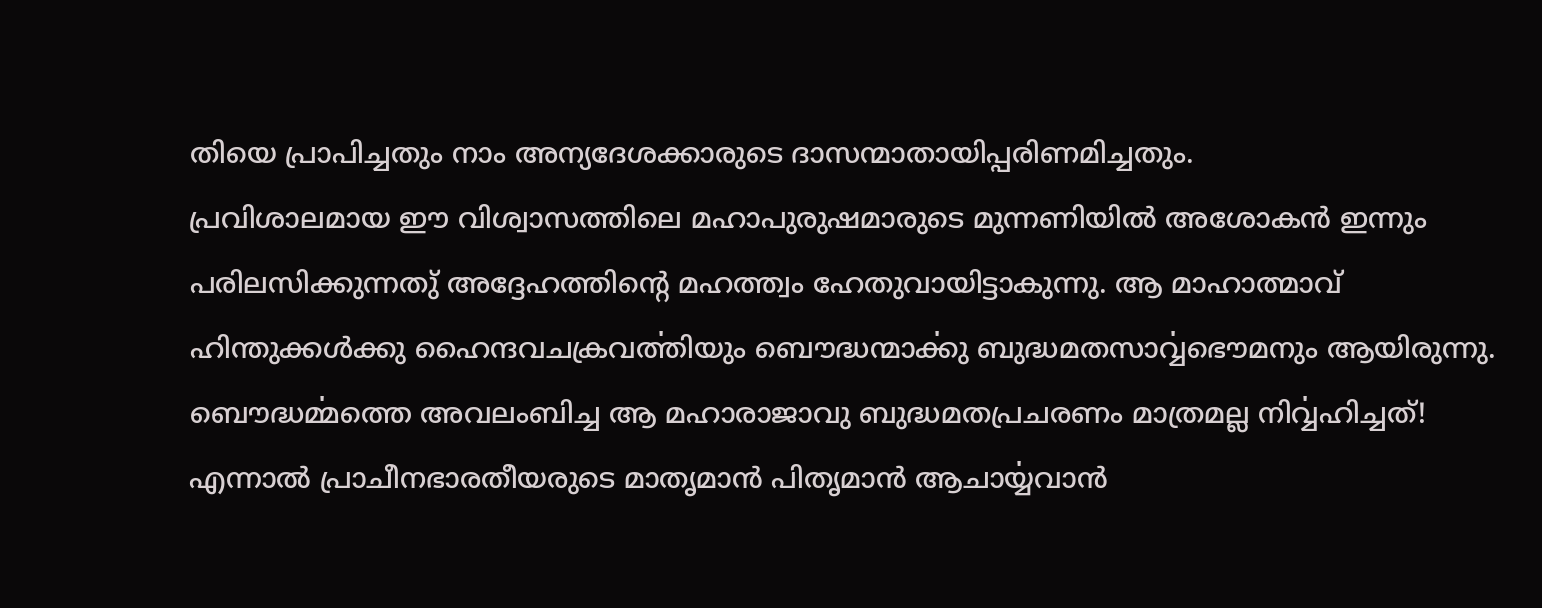തിയെ പ്രാപിച്ചതും നാം അന്യദേശക്കാരുടെ ദാസന്മാതായിപ്പരിണമിച്ചതും.
പ്രവിശാലമായ ഈ വിശ്വാസത്തിലെ മഹാപുരുഷമാരുടെ മുന്നണിയിൽ അശോകൻ ഇന്നും പരിലസിക്കുന്നതു് അദ്ദേഹത്തിന്റെ മഹത്ത്വം ഹേതുവായിട്ടാകുന്നു. ആ മാഹാത്മാവ് ഹിന്തുക്കൾക്കു ഹൈന്ദവചക്രവൎത്തിയും ബൌദ്ധന്മാൎക്കു ബുദ്ധമതസാൎവ്വഭൌമനും ആയിരുന്നു. ബൌദ്ധൎമ്മത്തെ അവലംബിച്ച ആ മഹാരാജാവു ബുദ്ധമതപ്രചരണം മാത്രമല്ല നിൎവ്വഹിച്ചത്! എന്നാൽ പ്രാചീനഭാരതീയരുടെ മാതൃമാൻ പിതൃമാൻ ആചാൎയ്യവാൻ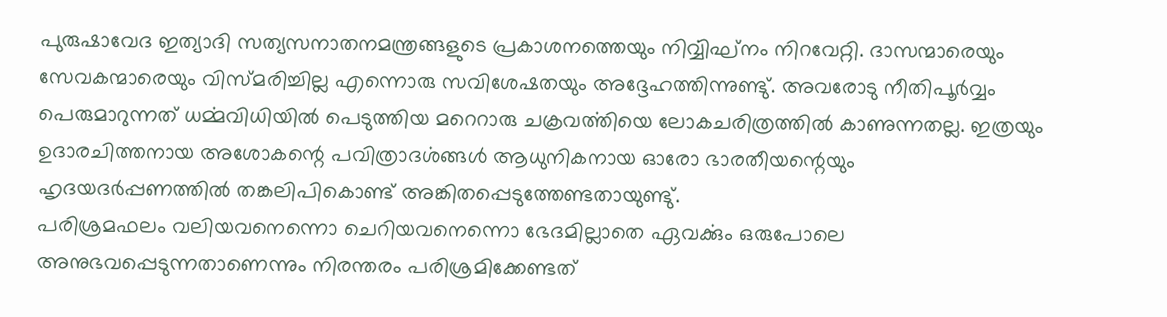പുരുഷാവേദ ഇത്യാദി സത്യസനാതനമന്ത്രങ്ങളുടെ പ്രകാശനത്തെയും നിൎവ്വിഘ്നം നിറവേറ്റി. ദാസന്മാരെയും സേവകന്മാരെയും വിസ്മരിച്ചില്ല എന്നൊരു സവിശേഷതയും അദ്ദേഹത്തിന്നുണ്ടു്. അവരോടു നീതിപൂർവ്വം പെരുമാറുന്നത് ധൎമ്മവിധിയിൽ പെടുത്തിയ മറെറാരു ചക്രവൎത്തിയെ ലോകചരിത്രത്തിൽ കാണുന്നതല്ല. ഇത്രയും ഉദാരചിത്തനായ അശോകന്റെ പവിത്രാദൎശങ്ങൾ ആധുനികനായ ഓരോ ഭാരതീയന്റെയും ഹൃദയദർപ്പണത്തിൽ തങ്കലിപികൊണ്ട് അങ്കിതപ്പെടുത്തേണ്ടതായുണ്ടു്.
പരിശ്രമഫലം വലിയവനെന്നൊ ചെറിയവനെന്നൊ ഭേദമില്ലാതെ ഏവൎക്കും ഒരുപോലെ അനുഭവപ്പെടുന്നതാണെന്നും നിരന്തരം പരിശ്രമിക്കേണ്ടത്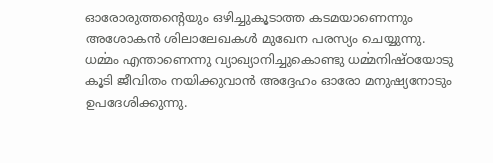ഓരോരുത്തന്റെയും ഒഴിച്ചുകൂടാത്ത കടമയാണെന്നും അശോകൻ ശിലാലേഖകൾ മുഖേന പരസ്യം ചെയ്യുന്നു. ധൎമ്മം എന്താണെന്നു വ്യാഖ്യാനിച്ചുകൊണ്ടു ധൎമ്മനിഷ്ഠയോടു കൂടി ജീവിതം നയിക്കുവാൻ അദ്ദേഹം ഓരോ മനുഷ്യനോടും ഉപദേശിക്കുന്നു.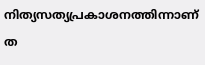നിത്യസത്യപ്രകാശനത്തിന്നാണ് ത